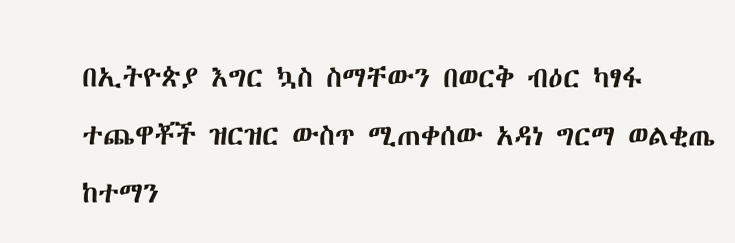በኢትዮጵያ እግር ኳስ ስማቸውን በወርቅ ብዕር ካፃፋ ተጨዋቾች ዝርዝር ውስጥ ሚጠቀሰው አዳነ ግርማ ወልቂጤ ከተማን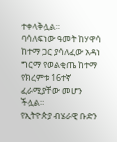ተቀላቅሏል።
ባሳለፍነው ዓመት ከሃዋሳ ከተማ ጋር ያሳለፈው አዳነ ግርማ የወልቂጤ ከተማ የክረምቱ 16ተኛ ፈራሚያቸው መሆን ችሏል።
የኢትዮጵያ ብሄራዊ ቡድን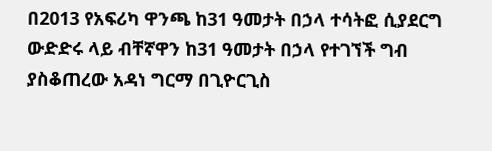በ2013 የአፍሪካ ዋንጫ ከ31 ዓመታት በኃላ ተሳትፎ ሲያደርግ ውድድሩ ላይ ብቸኛዋን ከ31 ዓመታት በኃላ የተገኘች ግብ ያስቆጠረው አዳነ ግርማ በጊዮርጊስ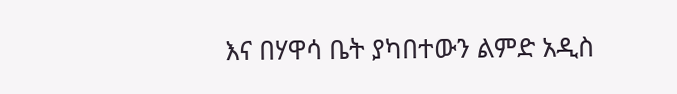እና በሃዋሳ ቤት ያካበተውን ልምድ አዲስ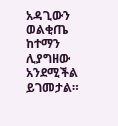አዳጊውን ወልቂጤ ከተማን ሊያግዘው አንደሚችል ይገመታል።